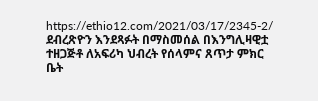https://ethio12.com/2021/03/17/2345-2/
ደብረጽዮን እንደጻፉት በማስመሰል በእንግሊዛዊቷ ተዘጋጅቶ ለአፍሪካ ህብረት የሰላምና ጸጥታ ምክር ቤት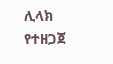ሊላክ የተዘጋጀ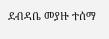ደብዳቤ መያዙ ተሰማ